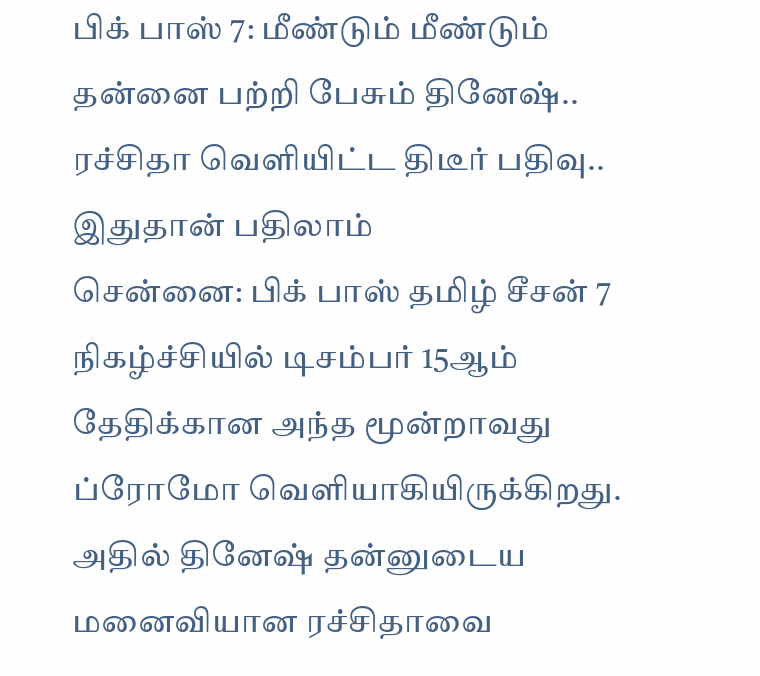பிக் பாஸ் 7: மீண்டும் மீண்டும் தன்னை பற்றி பேசும் தினேஷ்.. ரச்சிதா வெளியிட்ட திடீர் பதிவு.. இதுதான் பதிலாம்
சென்னை: பிக் பாஸ் தமிழ் சீசன் 7 நிகழ்ச்சியில் டிசம்பர் 15ஆம் தேதிக்கான அந்த மூன்றாவது ப்ரோமோ வெளியாகியிருக்கிறது.
அதில் தினேஷ் தன்னுடைய மனைவியான ரச்சிதாவை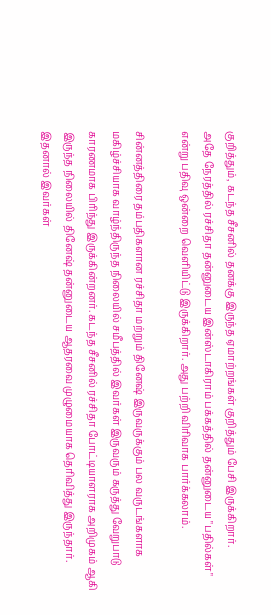குறித்தும், கடந்த சீசனில் தனக்கு இருந்த ஏமாற்றங்கள் குறித்தும் பேசி இருக்கிறார்.
அதே நேரத்தில் ரச்சிதா தன்னுடைய இன்ஸ்டாகிராம் பக்கத்தில் தன்னுடைய "பதில்கள்" என்று பதிவு ஒன்றை வெளியிட்டு இருக்கிறார். அது பற்றி விரிவாக பார்க்கலாம்.

சின்னத்திரை தம்பதிகளான ரச்சிதா மற்றும் தினேஷ் இருவருக்கும் பல வருடங்களாக மகிழ்ச்சியாக வாழ்ந்திருந்த நிலையில் சமீபத்தில் இவர்கள் இருவரும் கருத்து வேறுபாடு காரணமாக பிரிந்து இருக்கின்றனர். கடந்த சீசனில் ரச்சிதா போட்டியாளராக அறிமுகம் ஆகி இருந்த நிலையில் தினேஷ் தன்னுடைய ஆதரவை முழுமையாக தெரிவித்து இருந்தார்.
இதனால் இவர்கள்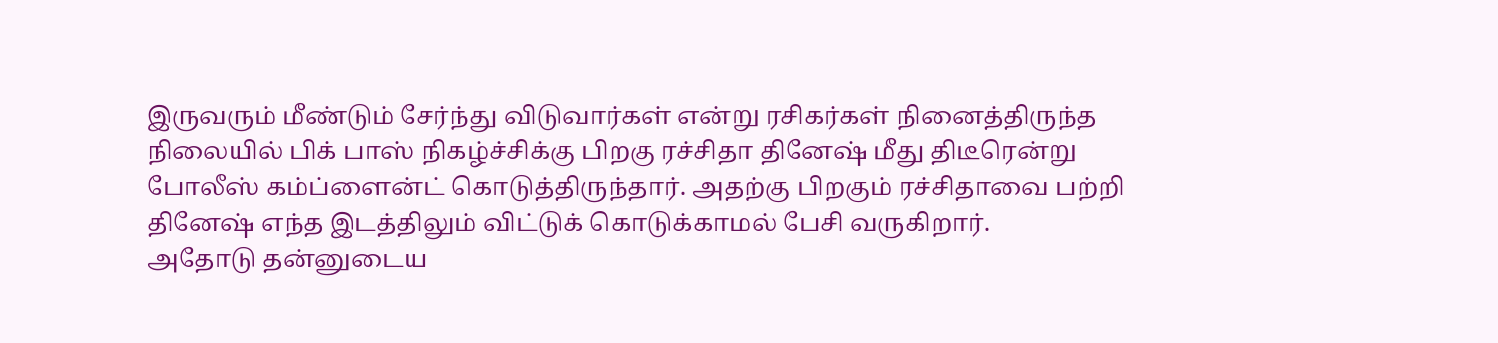இருவரும் மீண்டும் சேர்ந்து விடுவார்கள் என்று ரசிகர்கள் நினைத்திருந்த நிலையில் பிக் பாஸ் நிகழ்ச்சிக்கு பிறகு ரச்சிதா தினேஷ் மீது திடீரென்று போலீஸ் கம்ப்ளைன்ட் கொடுத்திருந்தார். அதற்கு பிறகும் ரச்சிதாவை பற்றி தினேஷ் எந்த இடத்திலும் விட்டுக் கொடுக்காமல் பேசி வருகிறார்.
அதோடு தன்னுடைய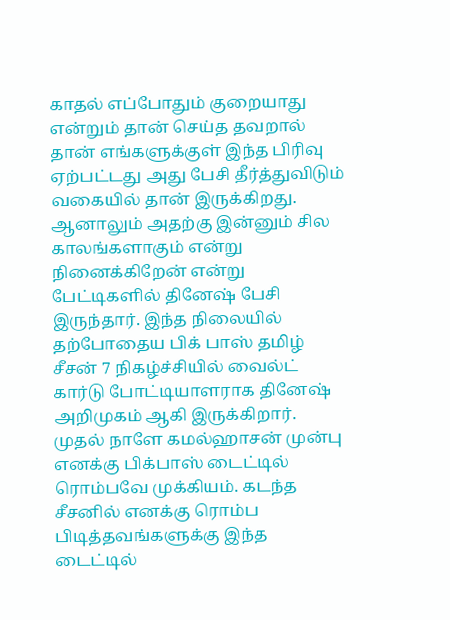காதல் எப்போதும் குறையாது என்றும் தான் செய்த தவறால் தான் எங்களுக்குள் இந்த பிரிவு ஏற்பட்டது அது பேசி தீர்த்துவிடும் வகையில் தான் இருக்கிறது. ஆனாலும் அதற்கு இன்னும் சில காலங்களாகும் என்று நினைக்கிறேன் என்று பேட்டிகளில் தினேஷ் பேசி இருந்தார். இந்த நிலையில் தற்போதைய பிக் பாஸ் தமிழ் சீசன் 7 நிகழ்ச்சியில் வைல்ட் கார்டு போட்டியாளராக தினேஷ் அறிமுகம் ஆகி இருக்கிறார்.
முதல் நாளே கமல்ஹாசன் முன்பு எனக்கு பிக்பாஸ் டைட்டில் ரொம்பவே முக்கியம். கடந்த சீசனில் எனக்கு ரொம்ப பிடித்தவங்களுக்கு இந்த டைட்டில்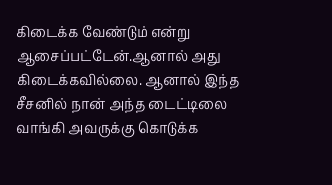கிடைக்க வேண்டும் என்று ஆசைப்பட்டேன்.ஆனால் அது கிடைக்கவில்லை. ஆனால் இந்த சீசனில் நான் அந்த டைட்டிலை வாங்கி அவருக்கு கொடுக்க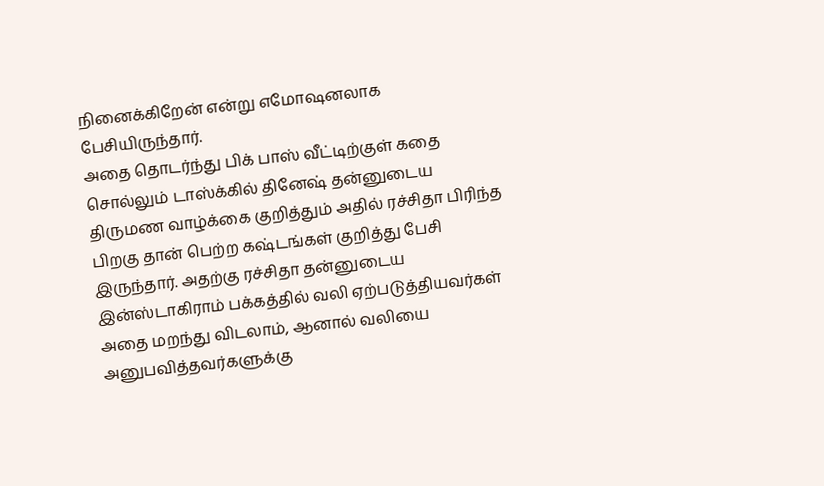நினைக்கிறேன் என்று எமோஷனலாக பேசியிருந்தார்.
அதை தொடர்ந்து பிக் பாஸ் வீட்டிற்குள் கதை சொல்லும் டாஸ்க்கில் தினேஷ் தன்னுடைய திருமண வாழ்க்கை குறித்தும் அதில் ரச்சிதா பிரிந்த பிறகு தான் பெற்ற கஷ்டங்கள் குறித்து பேசி இருந்தார். அதற்கு ரச்சிதா தன்னுடைய இன்ஸ்டாகிராம் பக்கத்தில் வலி ஏற்படுத்தியவர்கள் அதை மறந்து விடலாம், ஆனால் வலியை அனுபவித்தவர்களுக்கு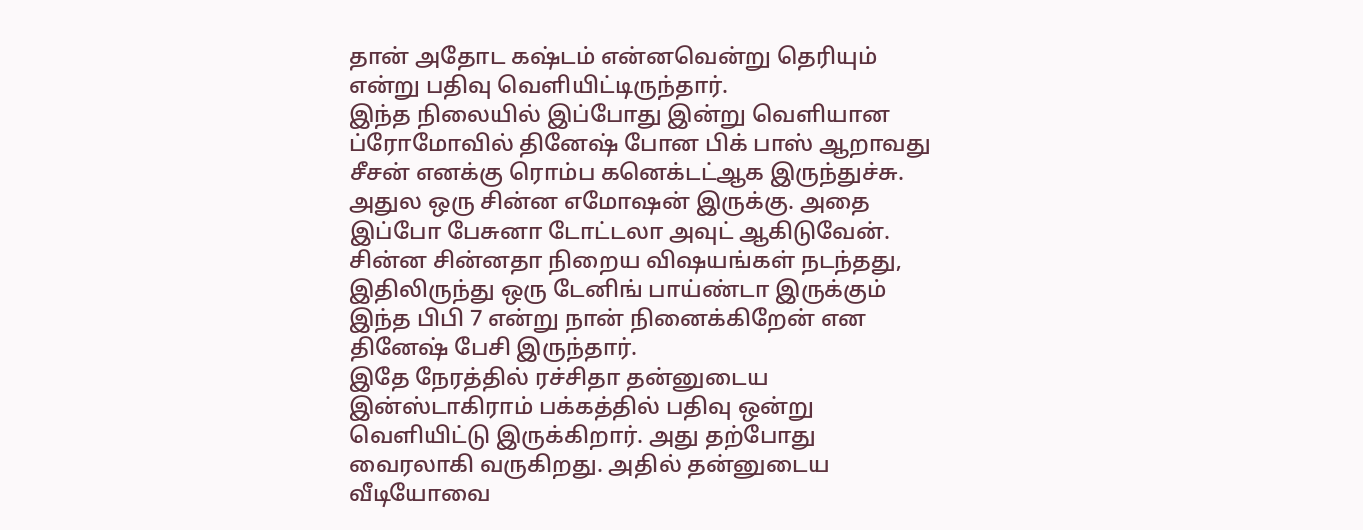தான் அதோட கஷ்டம் என்னவென்று தெரியும் என்று பதிவு வெளியிட்டிருந்தார்.
இந்த நிலையில் இப்போது இன்று வெளியான ப்ரோமோவில் தினேஷ் போன பிக் பாஸ் ஆறாவது சீசன் எனக்கு ரொம்ப கனெக்டட்ஆக இருந்துச்சு. அதுல ஒரு சின்ன எமோஷன் இருக்கு. அதை இப்போ பேசுனா டோட்டலா அவுட் ஆகிடுவேன். சின்ன சின்னதா நிறைய விஷயங்கள் நடந்தது, இதிலிருந்து ஒரு டேனிங் பாய்ண்டா இருக்கும் இந்த பிபி 7 என்று நான் நினைக்கிறேன் என தினேஷ் பேசி இருந்தார்.
இதே நேரத்தில் ரச்சிதா தன்னுடைய இன்ஸ்டாகிராம் பக்கத்தில் பதிவு ஒன்று வெளியிட்டு இருக்கிறார். அது தற்போது வைரலாகி வருகிறது. அதில் தன்னுடைய வீடியோவை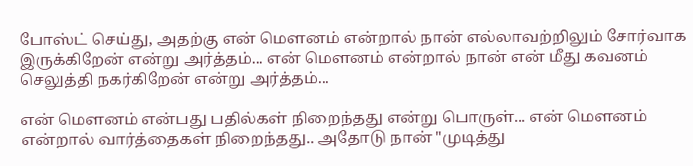போஸ்ட் செய்து, அதற்கு என் மௌனம் என்றால் நான் எல்லாவற்றிலும் சோர்வாக இருக்கிறேன் என்று அர்த்தம்... என் மௌனம் என்றால் நான் என் மீது கவனம் செலுத்தி நகர்கிறேன் என்று அர்த்தம்...

என் மௌனம் என்பது பதில்கள் நிறைந்தது என்று பொருள்... என் மௌனம் என்றால் வார்த்தைகள் நிறைந்தது.. அதோடு நான் "முடித்து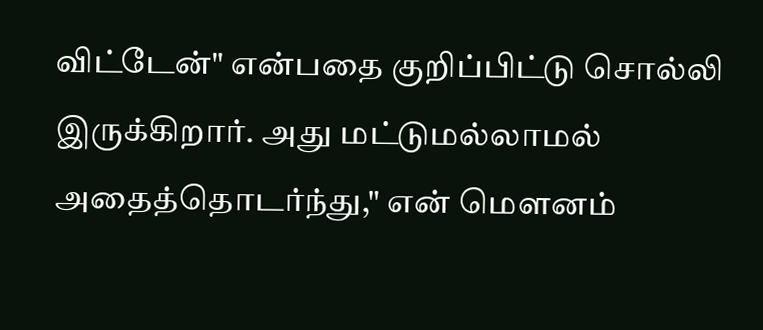விட்டேன்" என்பதை குறிப்பிட்டு சொல்லி இருக்கிறார். அது மட்டுமல்லாமல் அதைத்தொடர்ந்து," என் மௌனம்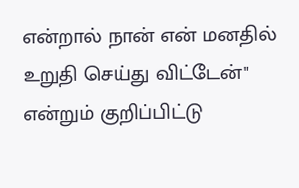என்றால் நான் என் மனதில் உறுதி செய்து விட்டேன்" என்றும் குறிப்பிட்டு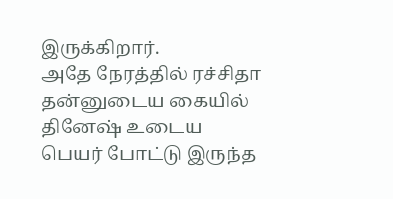இருக்கிறார்.
அதே நேரத்தில் ரச்சிதா தன்னுடைய கையில் தினேஷ் உடைய பெயர் போட்டு இருந்த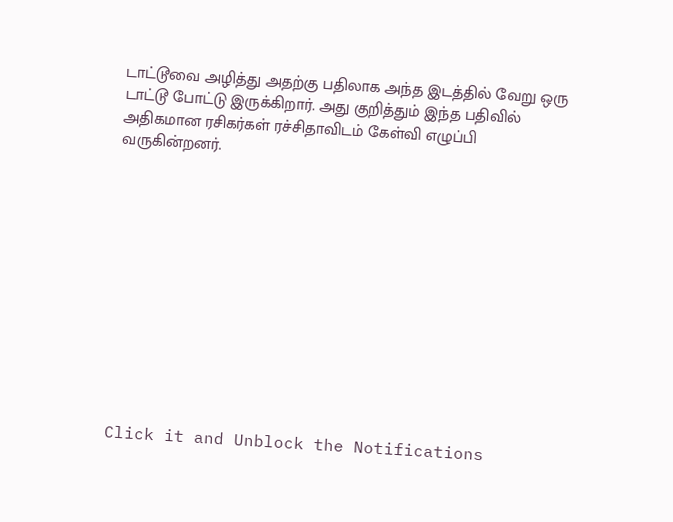டாட்டூவை அழித்து அதற்கு பதிலாக அந்த இடத்தில் வேறு ஒரு டாட்டூ போட்டு இருக்கிறார். அது குறித்தும் இந்த பதிவில் அதிகமான ரசிகர்கள் ரச்சிதாவிடம் கேள்வி எழுப்பி வருகின்றனர்.












Click it and Unblock the Notifications